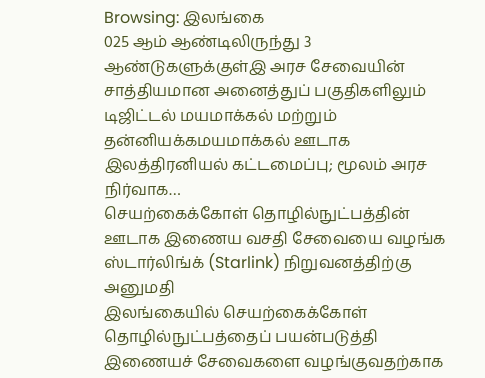Browsing: இலங்கை
025 ஆம் ஆண்டிலிருந்து 3 ஆண்டுகளுக்குள்இ அரச சேவையின் சாத்தியமான அனைத்துப் பகுதிகளிலும் டிஜிட்டல் மயமாக்கல் மற்றும் தன்னியக்கமயமாக்கல் ஊடாக இலத்திரனியல் கட்டமைப்பு; மூலம் அரச நிர்வாக…
செயற்கைக்கோள் தொழில்நுட்பத்தின் ஊடாக இணைய வசதி சேவையை வழங்க ஸ்டார்லிங்க் (Starlink) நிறுவனத்திற்கு அனுமதி
இலங்கையில் செயற்கைக்கோள் தொழில்நுட்பத்தைப் பயன்படுத்தி இணையச் சேவைகளை வழங்குவதற்காக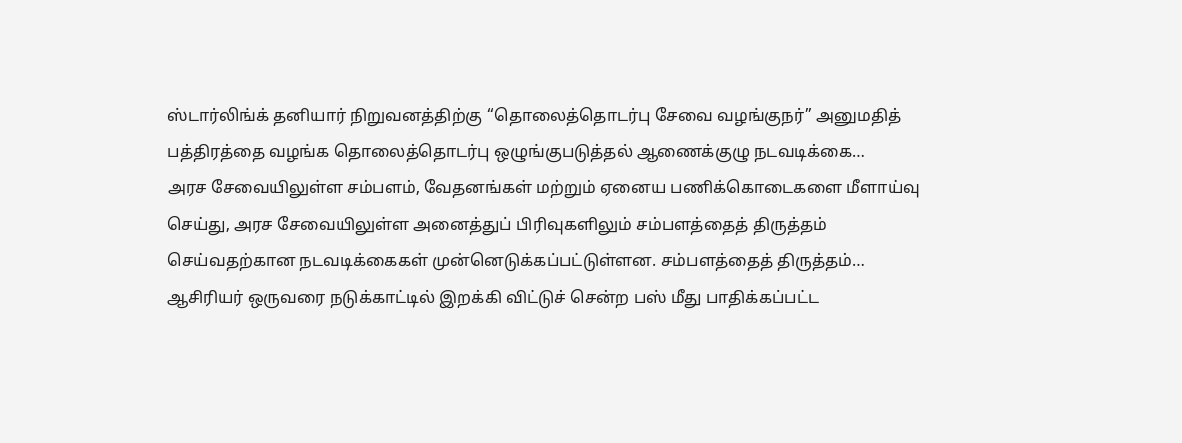ஸ்டார்லிங்க் தனியார் நிறுவனத்திற்கு “தொலைத்தொடர்பு சேவை வழங்குநர்” அனுமதித் பத்திரத்தை வழங்க தொலைத்தொடர்பு ஒழுங்குபடுத்தல் ஆணைக்குழு நடவடிக்கை…
அரச சேவையிலுள்ள சம்பளம், வேதனங்கள் மற்றும் ஏனைய பணிக்கொடைகளை மீளாய்வு செய்து, அரச சேவையிலுள்ள அனைத்துப் பிரிவுகளிலும் சம்பளத்தைத் திருத்தம் செய்வதற்கான நடவடிக்கைகள் முன்னெடுக்கப்பட்டுள்ளன. சம்பளத்தைத் திருத்தம்…
ஆசிரியர் ஒருவரை நடுக்காட்டில் இறக்கி விட்டுச் சென்ற பஸ் மீது பாதிக்கப்பட்ட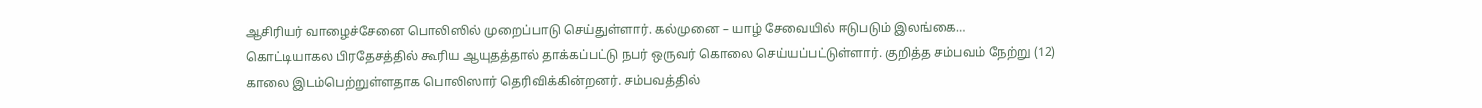ஆசிரியர் வாழைச்சேனை பொலிஸில் முறைப்பாடு செய்துள்ளார். கல்முனை – யாழ் சேவையில் ஈடுபடும் இலங்கை…
கொட்டியாகல பிரதேசத்தில் கூரிய ஆயுதத்தால் தாக்கப்பட்டு நபர் ஒருவர் கொலை செய்யப்பட்டுள்ளார். குறித்த சம்பவம் நேற்று (12) காலை இடம்பெற்றுள்ளதாக பொலிஸார் தெரிவிக்கின்றனர். சம்பவத்தில்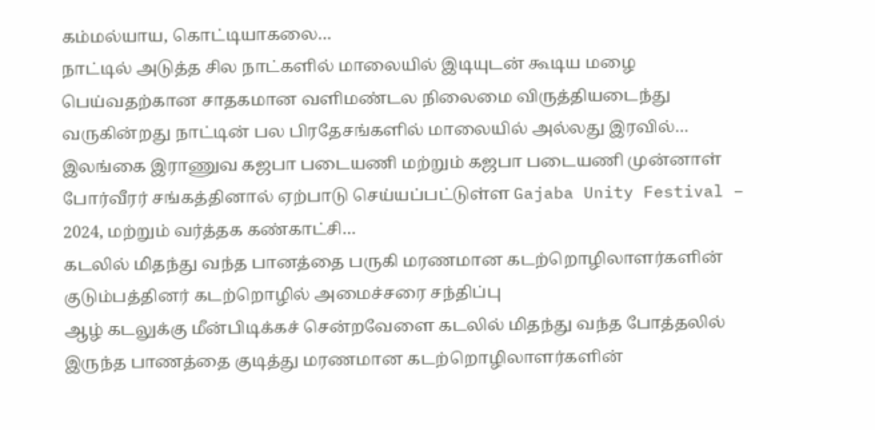கம்மல்யாய, கொட்டியாகலை…
நாட்டில் அடுத்த சில நாட்களில் மாலையில் இடியுடன் கூடிய மழை பெய்வதற்கான சாதகமான வளிமண்டல நிலைமை விருத்தியடைந்து வருகின்றது நாட்டின் பல பிரதேசங்களில் மாலையில் அல்லது இரவில்…
இலங்கை இராணுவ கஜபா படையணி மற்றும் கஜபா படையணி முன்னாள் போர்வீரர் சங்கத்தினால் ஏற்பாடு செய்யப்பட்டுள்ள Gajaba Unity Festival – 2024, மற்றும் வர்த்தக கண்காட்சி…
கடலில் மிதந்து வந்த பானத்தை பருகி மரணமான கடற்றொழிலாளர்களின் குடும்பத்தினர் கடற்றொழில் அமைச்சரை சந்திப்பு
ஆழ் கடலுக்கு மீன்பிடிக்கச் சென்றவேளை கடலில் மிதந்து வந்த போத்தலில் இருந்த பாணத்தை குடித்து மரணமான கடற்றொழிலாளர்களின்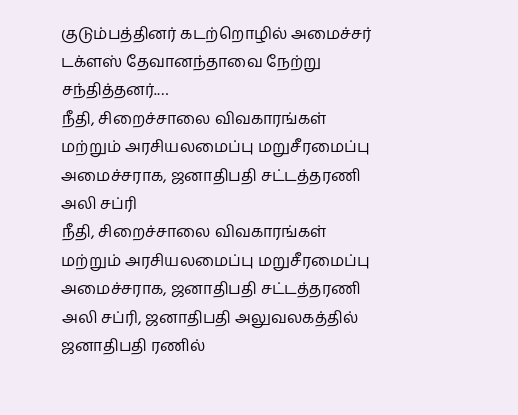குடும்பத்தினர் கடற்றொழில் அமைச்சர் டக்ளஸ் தேவானந்தாவை நேற்று சந்தித்தனர்.…
நீதி, சிறைச்சாலை விவகாரங்கள் மற்றும் அரசியலமைப்பு மறுசீரமைப்பு அமைச்சராக, ஜனாதிபதி சட்டத்தரணி அலி சப்ரி
நீதி, சிறைச்சாலை விவகாரங்கள் மற்றும் அரசியலமைப்பு மறுசீரமைப்பு அமைச்சராக, ஜனாதிபதி சட்டத்தரணி அலி சப்ரி, ஜனாதிபதி அலுவலகத்தில் ஜனாதிபதி ரணில்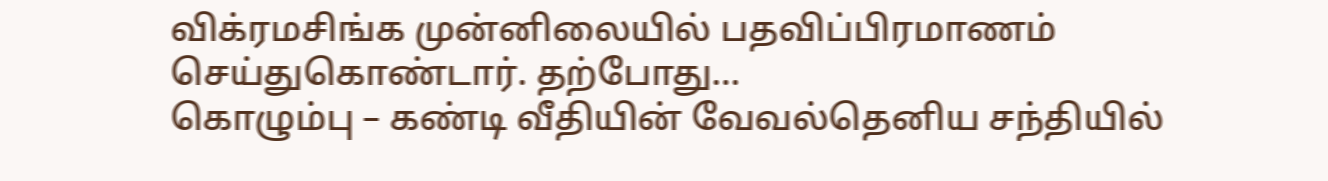விக்ரமசிங்க முன்னிலையில் பதவிப்பிரமாணம் செய்துகொண்டார். தற்போது…
கொழும்பு – கண்டி வீதியின் வேவல்தெனிய சந்தியில்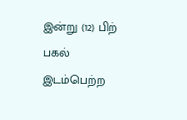இன்று (12) பிற் பகல் இடம்பெற்ற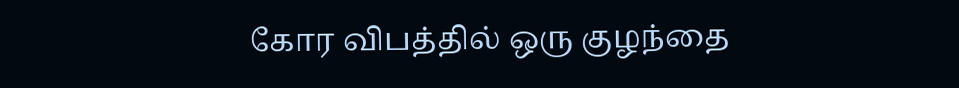கோர விபத்தில் ஒரு குழந்தை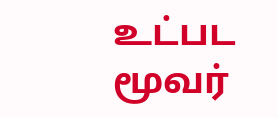உட்பட மூவர்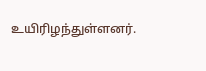உயிரிழந்துள்ளனர்.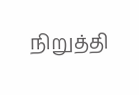நிறுத்தி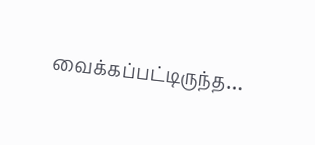வைக்கப்பட்டிருந்த…